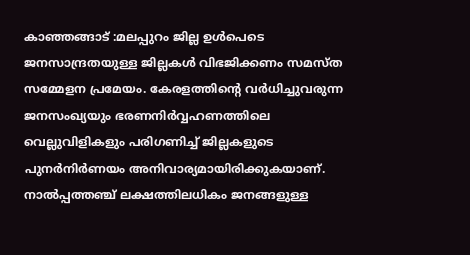കാഞ്ഞങ്ങാട് :മലപ്പുറം ജില്ല ഉൾപെടെ ജനസാന്ദ്രതയുള്ള ജില്ലകൾ വിഭജിക്കണം സമസ്ത സമ്മേളന പ്രമേയം. കേരളത്തിന്റെ വർധിച്ചുവരുന്ന ജനസംഖ്യയും ഭരണനിർവ്വഹണത്തിലെ വെല്ലുവിളികളും പരിഗണിച്ച് ജില്ലകളുടെ പുനർനിർണയം അനിവാര്യമായിരിക്കുകയാണ്. നാൽപ്പത്തഞ്ച് ലക്ഷത്തിലധികം ജനങ്ങളുള്ള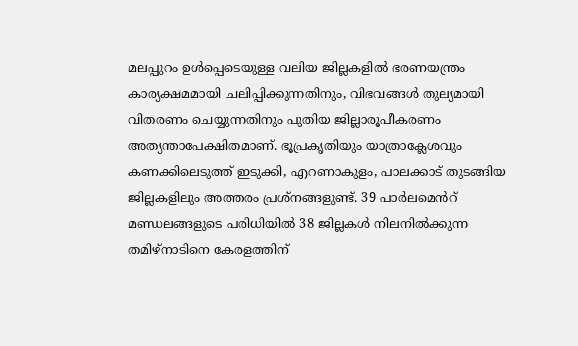മലപ്പുറം ഉൾപ്പെടെയുള്ള വലിയ ജില്ലകളിൽ ഭരണയന്ത്രം കാര്യക്ഷമമായി ചലിപ്പിക്കുന്നതിനും, വിഭവങ്ങൾ തുല്യമായി വിതരണം ചെയ്യുന്നതിനും പുതിയ ജില്ലാരൂപീകരണം അത്യന്താപേക്ഷിതമാണ്. ഭൂപ്രകൃതിയും യാത്രാക്ലേശവും കണക്കിലെടുത്ത് ഇടുക്കി, എറണാകുളം, പാലക്കാട് തുടങ്ങിയ ജില്ലകളിലും അത്തരം പ്രശ്നങ്ങളുണ്ട്. 39 പാർലമെൻറ് മണ്ഡലങ്ങളുടെ പരിധിയിൽ 38 ജില്ലകൾ നിലനിൽക്കുന്ന തമിഴ്നാടിനെ കേരളത്തിന്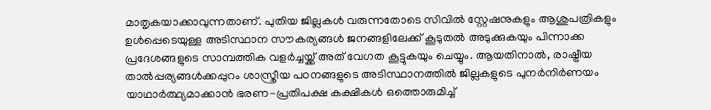മാതൃകയാക്കാവുന്നതാണ്. പുതിയ ജില്ലകൾ വരുന്നതോടെ സിവിൽ സ്റ്റേഷനുകളും ആശുപത്രികളും ഉൾപ്പെടെയുള്ള അടിസ്ഥാന സൗകര്യങ്ങൾ ജനങ്ങളിലേക്ക് കൂടുതൽ അടുക്കുകയും പിന്നാക്ക പ്രദേശങ്ങളുടെ സാമ്പത്തിക വളർച്ചയ്ക്ക് അത് വേഗത കൂട്ടുകയും ചെയ്യും. ആയതിനാൽ, രാഷ്ട്രീയ താൽപ്പര്യങ്ങൾക്കപ്പുറം ശാസ്ത്രീയ പഠനങ്ങളുടെ അടിസ്ഥാനത്തിൽ ജില്ലകളുടെ പുനർനിർണയം യാഥാർത്ഥ്യമാക്കാൻ ഭരണ-പ്രതിപക്ഷ കക്ഷികൾ ഒത്തൊരുമിച്ച്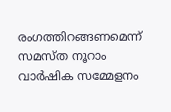രംഗത്തിറങ്ങണമെന്ന് സമസ്ത നൂറാം വാർഷിക സമ്മേളനം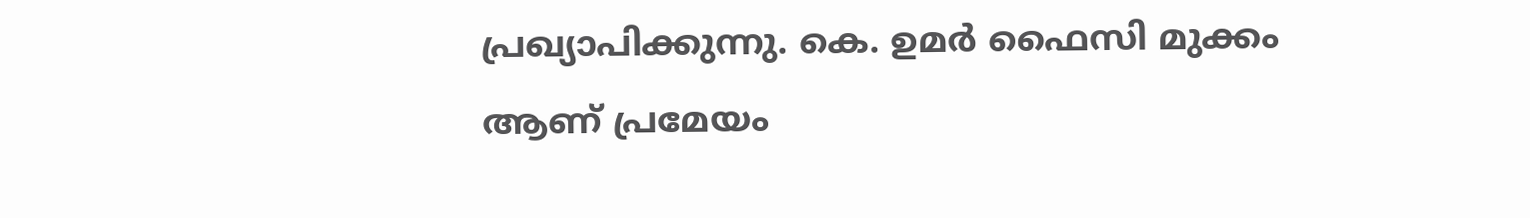പ്രഖ്യാപിക്കുന്നു. കെ. ഉമർ ഫൈസി മുക്കം ആണ് പ്രമേയം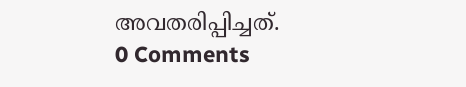അവതരിപ്പിച്ചത്.
0 Comments